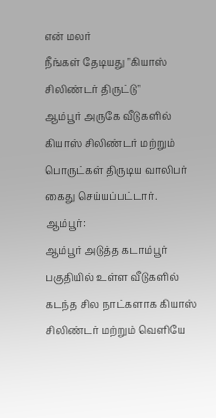என் மலர்
நீங்கள் தேடியது "கியாஸ் சிலிண்டர் திருட்டு"
ஆம்பூர் அருகே வீடுகளில் கியாஸ் சிலிண்டர் மற்றும் பொருட்கள் திருடிய வாலிபர் கைது செய்யப்பட்டார்.
ஆம்பூர்:
ஆம்பூர் அடுத்த கடாம்பூர் பகுதியில் உள்ள வீடுகளில் கடந்த சில நாட்களாக கியாஸ் சிலிண்டர் மற்றும் வெளியே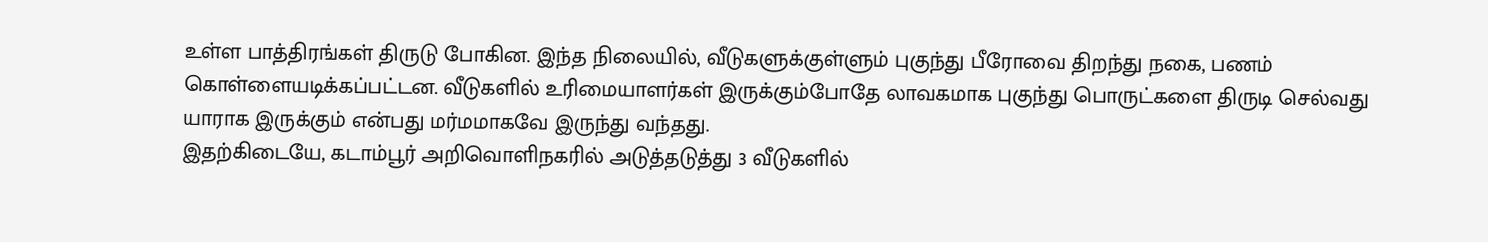உள்ள பாத்திரங்கள் திருடு போகின. இந்த நிலையில், வீடுகளுக்குள்ளும் புகுந்து பீரோவை திறந்து நகை, பணம் கொள்ளையடிக்கப்பட்டன. வீடுகளில் உரிமையாளர்கள் இருக்கும்போதே லாவகமாக புகுந்து பொருட்களை திருடி செல்வது யாராக இருக்கும் என்பது மர்மமாகவே இருந்து வந்தது.
இதற்கிடையே, கடாம்பூர் அறிவொளிநகரில் அடுத்தடுத்து 3 வீடுகளில்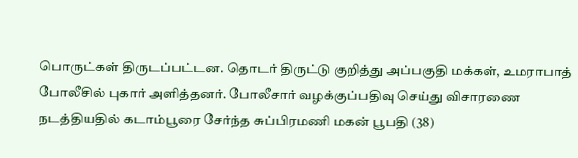பொருட்கள் திருடப்பட்டன. தொடர் திருட்டு குறித்து அப்பகுதி மக்கள், உமராபாத் போலீசில் புகார் அளித்தனர். போலீசார் வழக்குப்பதிவு செய்து விசாரணை நடத்தியதில் கடாம்பூரை சேர்ந்த சுப்பிரமணி மகன் பூபதி (38)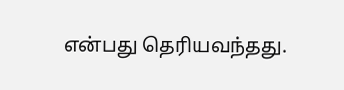என்பது தெரியவந்தது.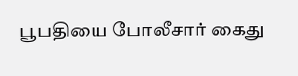பூபதியை போலீசார் கைது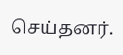செய்தனர்.